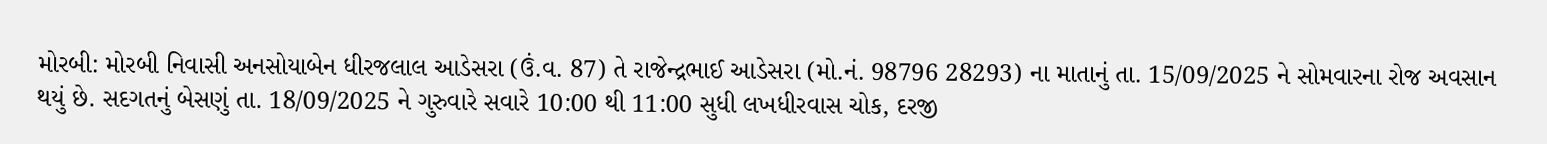મોરબી: મોરબી નિવાસી અનસોયાબેન ધીરજલાલ આડેસરા (ઉં.વ. 87) તે રાજેન્દ્રભાઈ આડેસરા (મો.નં. 98796 28293) ના માતાનું તા. 15/09/2025 ને સોમવારના રોજ અવસાન થયું છે. સદગતનું બેસણું તા. 18/09/2025 ને ગુરુવારે સવારે 10:00 થી 11:00 સુધી લખધીરવાસ ચોક, દરજી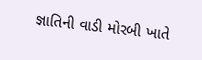જ્ઞાતિની વાડી મોરબી ખાતે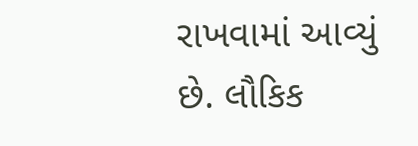રાખવામાં આવ્યું છે. લૌકિક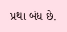પ્રથા બંધ છે.